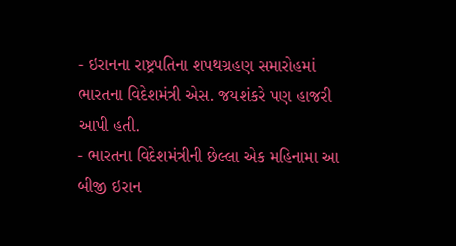- ઇરાનના રાષ્ટ્રપતિના શપથગ્રહણ સમારોહમાં ભારતના વિદેશમંત્રી એસ. જયશંકરે પણ હાજરી આપી હતી.
- ભારતના વિદેશમંત્રીની છેલ્લા એક મહિનામા આ બીજી ઇરાન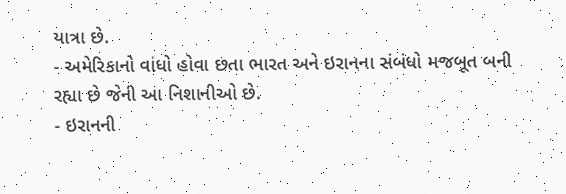યાત્રા છે.
- અમેરિકાનો વાંધો હોવા છતા ભારત અને ઇરાનના સંબંધો મજબૂત બની રહ્યા છે જેની આ નિશાનીઓ છે.
- ઇરાનની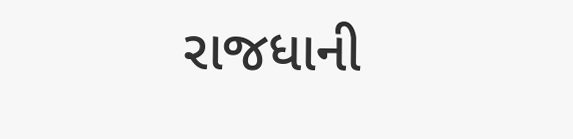રાજધાની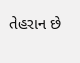તેહરાન છે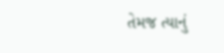તેમજ ત્યાનું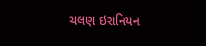ચલણ ઇરાનિયન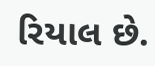રિયાલ છે.